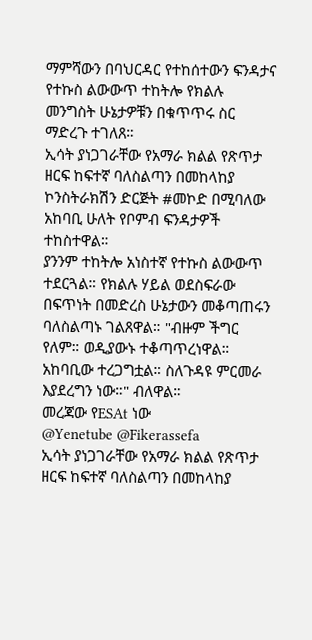ማምሻውን በባህርዳር የተከሰተውን ፍንዳታና የተኩስ ልውውጥ ተከትሎ የክልሉ መንግስት ሁኔታዎቹን በቁጥጥሩ ስር ማድረጉ ተገለጸ።
ኢሳት ያነጋገራቸው የአማራ ክልል የጽጥታ ዘርፍ ከፍተኛ ባለስልጣን በመከላከያ ኮንስትራክሽን ድርጅት #መኮድ በሚባለው አከባቢ ሁለት የቦምብ ፍንዳታዎች ተከስተዋል።
ያንንም ተከትሎ አነስተኛ የተኩስ ልውውጥ ተደርጓል። የክልሉ ሃይል ወደስፍራው በፍጥነት በመድረስ ሁኔታውን መቆጣጠሩን ባለስልጣኑ ገልጸዋል። "ብዙም ችግር የለም። ወዲያውኑ ተቆጣጥረነዋል። አከባቢው ተረጋግቷል። ስለጉዳዩ ምርመራ እያደረግን ነው።" ብለዋል።
መረጃው የESAt ነው
@Yenetube @Fikerassefa
ኢሳት ያነጋገራቸው የአማራ ክልል የጽጥታ ዘርፍ ከፍተኛ ባለስልጣን በመከላከያ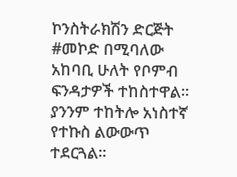ኮንስትራክሽን ድርጅት #መኮድ በሚባለው አከባቢ ሁለት የቦምብ ፍንዳታዎች ተከስተዋል።
ያንንም ተከትሎ አነስተኛ የተኩስ ልውውጥ ተደርጓል።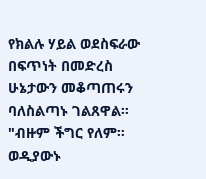የክልሉ ሃይል ወደስፍራው በፍጥነት በመድረስ ሁኔታውን መቆጣጠሩን ባለስልጣኑ ገልጸዋል። "ብዙም ችግር የለም። ወዲያውኑ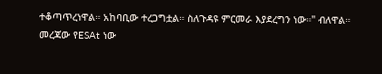ተቆጣጥረነዋል። አከባቢው ተረጋግቷል። ስለጉዳዩ ምርመራ እያደረግን ነው።" ብለዋል።
መረጃው የESAt ነው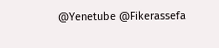@Yenetube @Fikerassefa